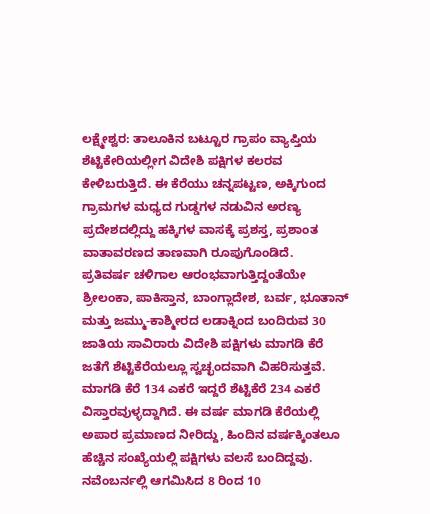ಲಕ್ಷ್ಮೇಶ್ವರ: ತಾಲೂಕಿನ ಬಟ್ಟೂರ ಗ್ರಾಪಂ ವ್ಯಾಪ್ತಿಯ ಶೆಟ್ಟಿಕೇರಿಯಲ್ಲೀಗ ವಿದೇಶಿ ಪಕ್ಷಿಗಳ ಕಲರವ ಕೇಳಿಬರುತ್ತಿದೆ. ಈ ಕೆರೆಯು ಚನ್ನಪಟ್ಟಣ, ಅಕ್ಕಿಗುಂದ ಗ್ರಾಮಗಳ ಮಧ್ಯದ ಗುಡ್ಡಗಳ ನಡುವಿನ ಅರಣ್ಯ ಪ್ರದೇಶದಲ್ಲಿದ್ದು ಹಕ್ಕಿಗಳ ವಾಸಕ್ಕೆ ಪ್ರಶಸ್ತ, ಪ್ರಶಾಂತ ವಾತಾವರಣದ ತಾಣವಾಗಿ ರೂಪುಗೊಂಡಿದೆ.
ಪ್ರತಿವರ್ಷ ಚಳಿಗಾಲ ಆರಂಭವಾಗುತ್ತಿದ್ದಂತೆಯೇ ಶ್ರೀಲಂಕಾ, ಪಾಕಿಸ್ತಾನ, ಬಾಂಗ್ಲಾದೇಶ, ಬರ್ವ, ಭೂತಾನ್ ಮತ್ತು ಜಮ್ಮು-ಕಾಶ್ಮೀರದ ಲಡಾಕ್ನಿಂದ ಬಂದಿರುವ 30 ಜಾತಿಯ ಸಾವಿರಾರು ವಿದೇಶಿ ಪಕ್ಷಿಗಳು ಮಾಗಡಿ ಕೆರೆ ಜತೆಗೆ ಶೆಟ್ಟಿಕೆರೆಯಲ್ಲೂ ಸ್ವಚ್ಛಂದವಾಗಿ ವಿಹರಿಸುತ್ತವೆ.
ಮಾಗಡಿ ಕೆರೆ 134 ಎಕರೆ ಇದ್ದರೆ ಶೆಟ್ಟಿಕೆರೆ 234 ಎಕರೆ ವಿಸ್ತಾರವುಳ್ಳದ್ದಾಗಿದೆ. ಈ ವರ್ಷ ಮಾಗಡಿ ಕೆರೆಯಲ್ಲಿ ಅಪಾರ ಪ್ರಮಾಣದ ನೀರಿದ್ದು, ಹಿಂದಿನ ವರ್ಷಕ್ಕಿಂತಲೂ ಹೆಚ್ಚಿನ ಸಂಖ್ಯೆಯಲ್ಲಿ ಪಕ್ಷಿಗಳು ವಲಸೆ ಬಂದಿದ್ದವು. ನವೆಂಬರ್ನಲ್ಲಿ ಆಗಮಿಸಿದ 8 ರಿಂದ 10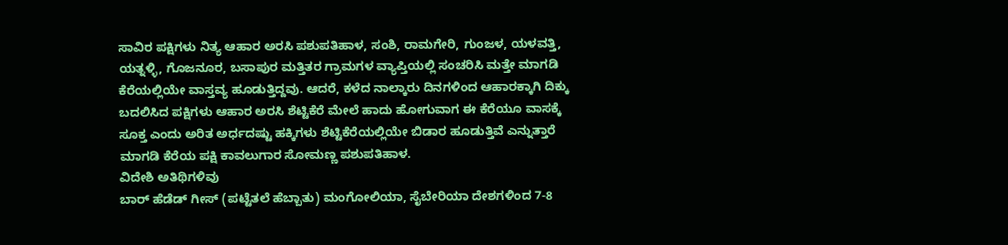ಸಾವಿರ ಪಕ್ಷಿಗಳು ನಿತ್ಯ ಆಹಾರ ಅರಸಿ ಪಶುಪತಿಹಾಳ, ಸಂಶಿ, ರಾಮಗೇರಿ, ಗುಂಜಳ, ಯಳವತ್ತಿ, ಯತ್ನಳ್ಳಿ, ಗೊಜನೂರ, ಬಸಾಪುರ ಮತ್ತಿತರ ಗ್ರಾಮಗಳ ವ್ಯಾಪ್ತಿಯಲ್ಲಿ ಸಂಚರಿಸಿ ಮತ್ತೇ ಮಾಗಡಿ ಕೆರೆಯಲ್ಲಿಯೇ ವಾಸ್ತವ್ಯ ಹೂಡುತ್ತಿದ್ದವು. ಆದರೆ, ಕಳೆದ ನಾಲ್ಕಾರು ದಿನಗಳಿಂದ ಆಹಾರಕ್ಕಾಗಿ ದಿಕ್ಕು ಬದಲಿಸಿದ ಪಕ್ಷಿಗಳು ಆಹಾರ ಅರಸಿ ಶೆಟ್ಟಿಕೆರೆ ಮೇಲೆ ಹಾದು ಹೋಗುವಾಗ ಈ ಕೆರೆಯೂ ವಾಸಕ್ಕೆ ಸೂಕ್ತ ಎಂದು ಅರಿತ ಅರ್ಧದಷ್ಟು ಹಕ್ಕಿಗಳು ಶೆಟ್ಟಿಕೆರೆಯಲ್ಲಿಯೇ ಬಿಡಾರ ಹೂಡುತ್ತಿವೆ ಎನ್ನುತ್ತಾರೆ ಮಾಗಡಿ ಕೆರೆಯ ಪಕ್ಷಿ ಕಾವಲುಗಾರ ಸೋಮಣ್ಣ ಪಶುಪತಿಹಾಳ.
ವಿದೇಶಿ ಅತಿಥಿಗಳಿವು
ಬಾರ್ ಹೆಡೆಡ್ ಗೀಸ್ (ಪಟ್ಟೆತಲೆ ಹೆಬ್ಬಾತು) ಮಂಗೋಲಿಯಾ, ಸೈಬೇರಿಯಾ ದೇಶಗಳಿಂದ 7-8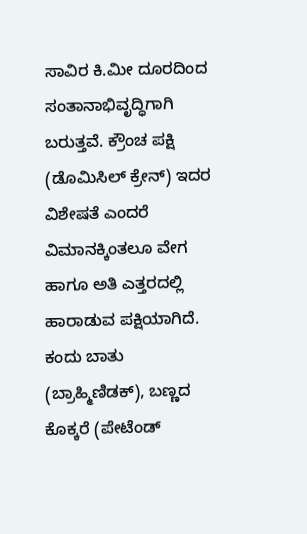ಸಾವಿರ ಕಿ.ಮೀ ದೂರದಿಂದ ಸಂತಾನಾಭಿವೃದ್ಧಿಗಾಗಿ ಬರುತ್ತವೆ. ಕ್ರೌಂಚ ಪಕ್ಷಿ (ಡೊಮಿಸಿಲ್ ಕ್ರೇನ್) ಇದರ ವಿಶೇಷತೆ ಎಂದರೆ ವಿಮಾನಕ್ಕಿಂತಲೂ ವೇಗ ಹಾಗೂ ಅತಿ ಎತ್ತರದಲ್ಲಿ ಹಾರಾಡುವ ಪಕ್ಷಿಯಾಗಿದೆ. ಕಂದು ಬಾತು (ಬ್ರಾಹ್ಮಿಣಿಡಕ್), ಬಣ್ಣದ ಕೊಕ್ಕರೆ (ಪೇಟೆಂಡ್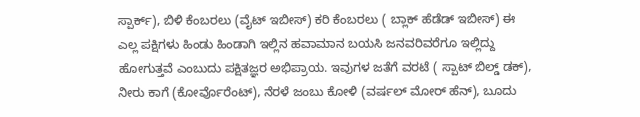ಸ್ಪಾರ್ಕ್), ಬಿಳಿ ಕೆಂಬರಲು (ವೈಟ್ ಇಬೀಸ್) ಕರಿ ಕೆಂಬರಲು ( ಬ್ಲಾಕ್ ಹೆಡೆಡ್ ಇಬೀಸ್) ಈ ಎಲ್ಲ ಪಕ್ಷಿಗಳು ಹಿಂಡು ಹಿಂಡಾಗಿ ಇಲ್ಲಿನ ಹವಾಮಾನ ಬಯಸಿ ಜನವರಿವರೆಗೂ ಇಲ್ಲಿದ್ದು ಹೋಗುತ್ತವೆ ಎಂಬುದು ಪಕ್ಷಿತಜ್ಞರ ಅಭಿಪ್ರಾಯ. ಇವುಗಳ ಜತೆಗೆ ವರಟೆ ( ಸ್ಪಾಟ್ ಬಿಲ್ಡ್ ಡಕ್), ನೀರು ಕಾಗೆ (ಕೋರ್ವೊರೆಂಟ್), ನೆರಳೆ ಜಂಬು ಕೋಳಿ (ವರ್ಷಲ್ ಮೋರ್ ಹೆನ್), ಬೂದು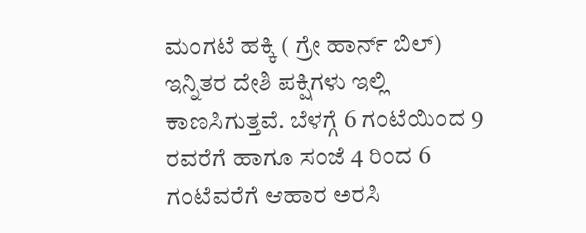ಮಂಗಟೆ ಹಕ್ಕಿ ( ಗ್ರೇ ಹಾರ್ನ್ ಬಿಲ್) ಇನ್ನಿತರ ದೇಶಿ ಪಕ್ಷಿಗಳು ಇಲ್ಲಿ ಕಾಣಸಿಗುತ್ತವೆ. ಬೆಳಗ್ಗೆ 6 ಗಂಟೆಯಿಂದ 9 ರವರೆಗೆ ಹಾಗೂ ಸಂಜೆ 4 ರಿಂದ 6 ಗಂಟೆವರೆಗೆ ಆಹಾರ ಅರಸಿ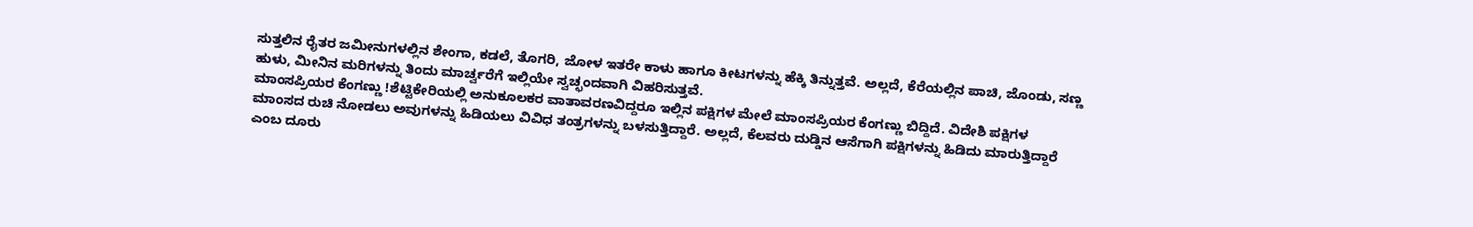ಸುತ್ತಲಿನ ರೈತರ ಜಮೀನುಗಳಲ್ಲಿನ ಶೇಂಗಾ, ಕಡಲೆ, ತೊಗರಿ, ಜೋಳ ಇತರೇ ಕಾಳು ಹಾಗೂ ಕೀಟಗಳನ್ನು ಹೆಕ್ಕಿ ತಿನ್ನುತ್ತವೆ. ಅಲ್ಲದೆ, ಕೆರೆಯಲ್ಲಿನ ಪಾಚಿ, ಜೊಂಡು, ಸಣ್ಣ ಹುಳು, ಮೀನಿನ ಮರಿಗಳನ್ನು ತಿಂದು ಮಾರ್ಚ್ವರೆಗೆ ಇಲ್ಲಿಯೇ ಸ್ವಚ್ಛಂದವಾಗಿ ವಿಹರಿಸುತ್ತವೆ.
ಮಾಂಸಪ್ರಿಯರ ಕೆಂಗಣ್ಣು !ಶೆಟ್ಟಿಕೇರಿಯಲ್ಲಿ ಅನುಕೂಲಕರ ವಾತಾವರಣವಿದ್ದರೂ ಇಲ್ಲಿನ ಪಕ್ಷಿಗಳ ಮೇಲೆ ಮಾಂಸಪ್ರಿಯರ ಕೆಂಗಣ್ಣು ಬಿದ್ದಿದೆ. ವಿದೇಶಿ ಪಕ್ಷಿಗಳ ಮಾಂಸದ ರುಚಿ ನೋಡಲು ಅವುಗಳನ್ನು ಹಿಡಿಯಲು ವಿವಿಧ ತಂತ್ರಗಳನ್ನು ಬಳಸುತ್ತಿದ್ದಾರೆ. ಅಲ್ಲದೆ, ಕೆಲವರು ದುಡ್ಡಿನ ಆಸೆಗಾಗಿ ಪಕ್ಷಿಗಳನ್ನು ಹಿಡಿದು ಮಾರುತ್ತಿದ್ದಾರೆ ಎಂಬ ದೂರು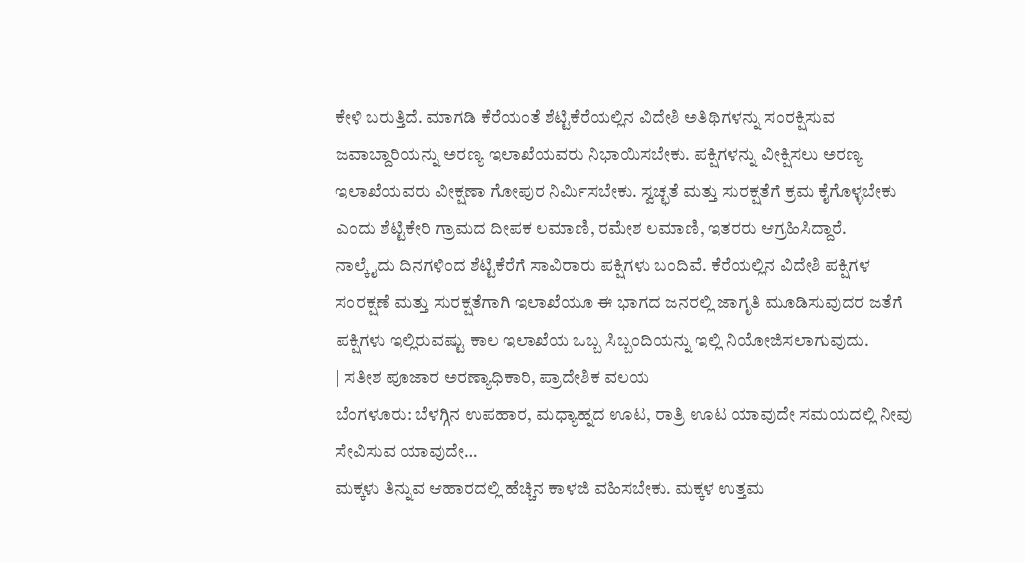ಕೇಳಿ ಬರುತ್ತಿದೆ. ಮಾಗಡಿ ಕೆರೆಯಂತೆ ಶೆಟ್ಟಿಕೆರೆಯಲ್ಲಿನ ವಿದೇಶಿ ಅತಿಥಿಗಳನ್ನು ಸಂರಕ್ಷಿಸುವ ಜವಾಬ್ದಾರಿಯನ್ನು ಅರಣ್ಯ ಇಲಾಖೆಯವರು ನಿಭಾಯಿಸಬೇಕು. ಪಕ್ಷಿಗಳನ್ನು ವೀಕ್ಷಿಸಲು ಅರಣ್ಯ ಇಲಾಖೆಯವರು ವೀಕ್ಷಣಾ ಗೋಪುರ ನಿರ್ವಿುಸಬೇಕು. ಸ್ವಚ್ಛತೆ ಮತ್ತು ಸುರಕ್ಷತೆಗೆ ಕ್ರಮ ಕೈಗೊಳ್ಳಬೇಕು ಎಂದು ಶೆಟ್ಟಿಕೇರಿ ಗ್ರಾಮದ ದೀಪಕ ಲಮಾಣಿ, ರಮೇಶ ಲಮಾಣಿ, ಇತರರು ಆಗ್ರಹಿಸಿದ್ದಾರೆ.
ನಾಲ್ಕೈದು ದಿನಗಳಿಂದ ಶೆಟ್ಟಿಕೆರೆಗೆ ಸಾವಿರಾರು ಪಕ್ಷಿಗಳು ಬಂದಿವೆ. ಕೆರೆಯಲ್ಲಿನ ವಿದೇಶಿ ಪಕ್ಷಿಗಳ ಸಂರಕ್ಷಣೆ ಮತ್ತು ಸುರಕ್ಷತೆಗಾಗಿ ಇಲಾಖೆಯೂ ಈ ಭಾಗದ ಜನರಲ್ಲಿ ಜಾಗೃತಿ ಮೂಡಿಸುವುದರ ಜತೆಗೆ ಪಕ್ಷಿಗಳು ಇಲ್ಲಿರುವಷ್ಟು ಕಾಲ ಇಲಾಖೆಯ ಒಬ್ಬ ಸಿಬ್ಬಂದಿಯನ್ನು ಇಲ್ಲಿ ನಿಯೋಜಿಸಲಾಗುವುದು.
| ಸತೀಶ ಪೂಜಾರ ಅರಣ್ಯಾಧಿಕಾರಿ, ಪ್ರಾದೇಶಿಕ ವಲಯ
ಬೆಂಗಳೂರು: ಬೆಳಗ್ಗಿನ ಉಪಹಾರ, ಮಧ್ಯಾಹ್ನದ ಊಟ, ರಾತ್ರಿ ಊಟ ಯಾವುದೇ ಸಮಯದಲ್ಲಿ ನೀವು ಸೇವಿಸುವ ಯಾವುದೇ…
ಮಕ್ಕಳು ತಿನ್ನುವ ಆಹಾರದಲ್ಲಿ ಹೆಚ್ಚಿನ ಕಾಳಜಿ ವಹಿಸಬೇಕು. ಮಕ್ಕಳ ಉತ್ತಮ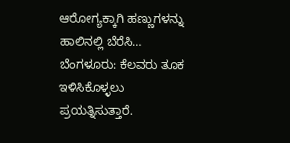ಆರೋಗ್ಯಕ್ಕಾಗಿ ಹಣ್ಣುಗಳನ್ನು ಹಾಲಿನಲ್ಲಿ ಬೆರೆಸಿ…
ಬೆಂಗಳೂರು: ಕೆಲವರು ತೂಕ ಇಳಿಸಿಕೊಳ್ಳಲು ಪ್ರಯತ್ನಿಸುತ್ತಾರೆ.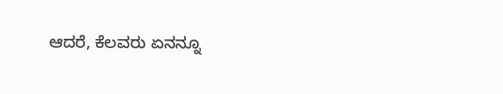ಆದರೆ, ಕೆಲವರು ಏನನ್ನೂ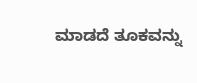ಮಾಡದೆ ತೂಕವನ್ನು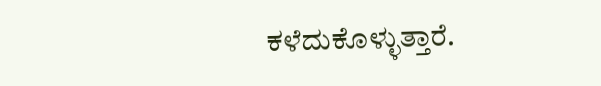ಕಳೆದುಕೊಳ್ಳುತ್ತಾರೆ.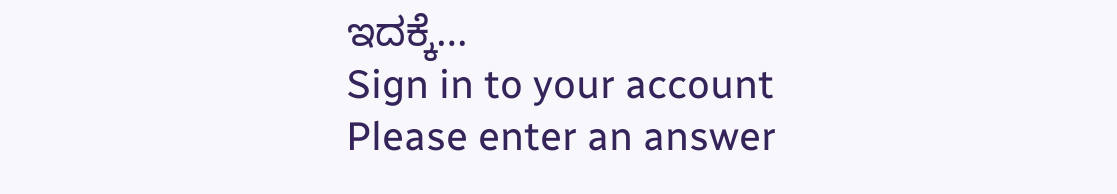ಇದಕ್ಕೆ…
Sign in to your account
Please enter an answer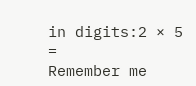in digits:2 × 5 =
Remember me